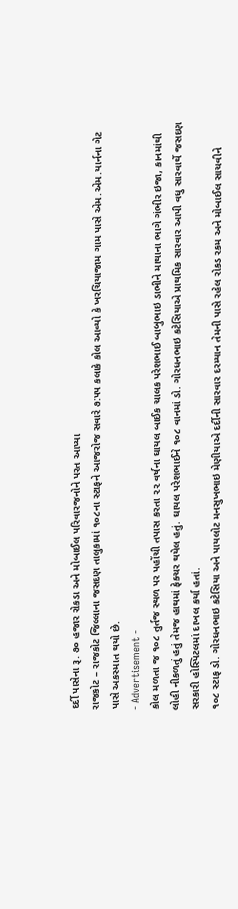દર્દી પાસેના રૂ. ૭૦ હજાર રોકડા અને મોબાઈલ પરિવારજનોને પરત આપ્યા
રાજકોટ – રાજકોટ જિલ્લાના જસદણ તાલુકામાં ૧૦૮ના સ્ટાફને આજરોજ સવારે ૭:૫૫ કલાકે કોલ આવ્યો કે ખરચિયાજામ ગામ પાસે એમ.એમ.યાર્નના ગેટ પાસે અકસ્માત થયો છે.
- Advertisement -
કોલ મળતા જ ૧૦૮ તુર્તજ સ્થળ પર પહોંચી તપાસ કરતા ૨૨ વર્ષના ઘાયલ બાઈક ચાલક પરેશભાઈ બાબુભાઇ ડાભીને માથાના ભાગે ગંભીર ઇજા, કાનમાંથી લોહી નીકળતું હતું તેમજ હાથમાં ફેક્ચર થયેલ હતું. ઘાયલ પરેશભાઈને ૧૦૮ વાનમાં ડો. ગોરધનભાઇ કટેસિયાએ પ્રાથમિક સારવાર આપી વધુ સારવાર્થે જસદણ સરકારી હોસ્પિટલમાં દાખલ કર્યા હતાં.
૧૦૮ સ્ટાફ ડો. ગોરધનભાઇ કટેસિયા અને પાયલોટ મનસુખભાઇ મેણીયાએ દર્દીની સારવાર દરમ્યાન તેમની પાસે રહેલ રોકડ રકમ અને મોબાઈલ સાચવીને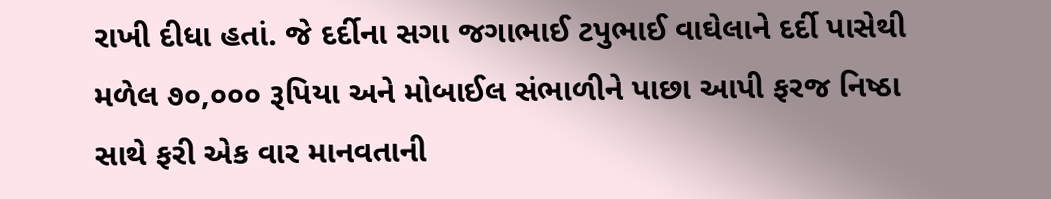રાખી દીધા હતાં. જે દર્દીના સગા જગાભાઈ ટપુભાઈ વાઘેલાને દર્દી પાસેથી મળેલ ૭૦,૦૦૦ રૂપિયા અને મોબાઈલ સંભાળીને પાછા આપી ફરજ નિષ્ઠા સાથે ફરી એક વાર માનવતાની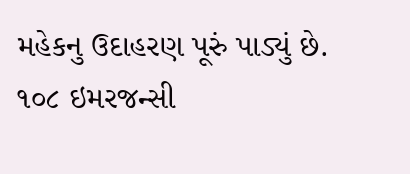મહેકનુ ઉદાહરણ પૂરું પાડ્યું છે.
૧૦૮ ઇમરજન્સી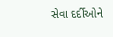સેવા દર્દીઓને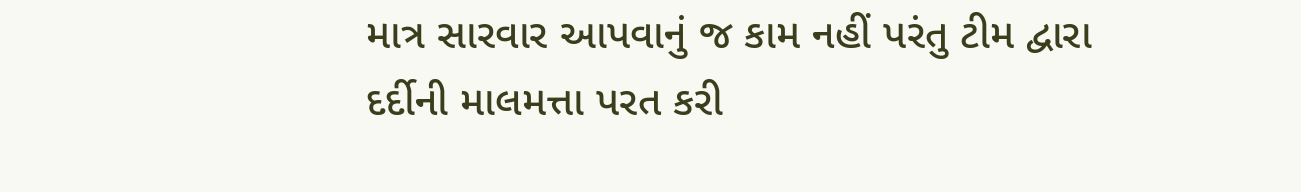માત્ર સારવાર આપવાનું જ કામ નહીં પરંતુ ટીમ દ્વારા દર્દીની માલમત્તા પરત કરી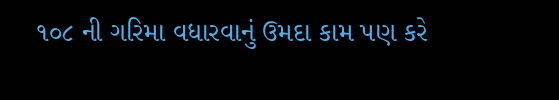૧૦૮ ની ગરિમા વધારવાનું ઉમદા કામ પણ કરે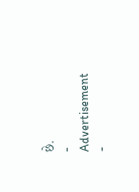છે.
- Advertisement -